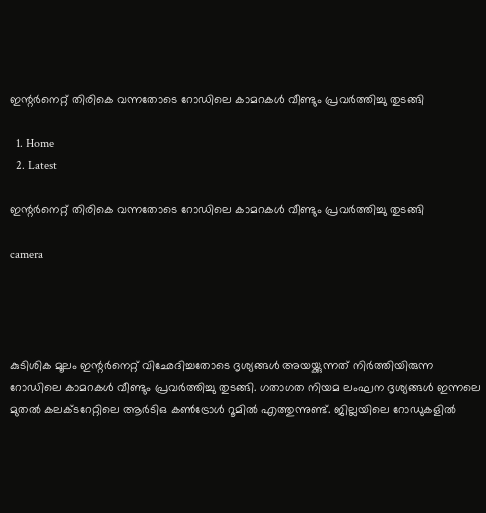ഇന്റര്‍നെറ്റ് തിരികെ വന്നതോടെ റോഡിലെ കാമറകള്‍ വീണ്ടും പ്രവര്‍ത്തിച്ചു തുടങ്ങി

  1. Home
  2. Latest

ഇന്റര്‍നെറ്റ് തിരികെ വന്നതോടെ റോഡിലെ കാമറകള്‍ വീണ്ടും പ്രവര്‍ത്തിച്ചു തുടങ്ങി

camera




കുടിശിക മൂലം ഇന്റര്‍നെറ്റ് വിഛേദിച്ചതോടെ ദൃശ്യങ്ങള്‍ അയയ്ക്കുന്നത് നിര്‍ത്തിയിരുന്ന റോഡിലെ കാമറകള്‍ വീണ്ടും പ്രവര്‍ത്തിച്ചു തുടങ്ങി. ഗതാഗത നിയമ ലംഘന ദൃശ്യങ്ങള്‍ ഇന്നലെ മുതല്‍ കലക്ടറേറ്റിലെ ആര്‍ടിഒ കണ്‍ട്രോള്‍ റൂമില്‍ എത്തുന്നുണ്ട്. ജില്ലയിലെ റോഡുകളില്‍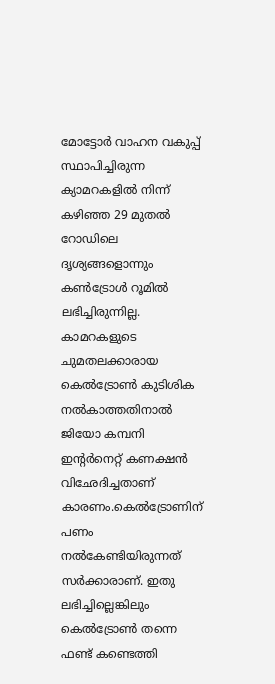മോട്ടോര്‍ വാഹന വകുപ്പ് സ്ഥാപിച്ചിരുന്ന ക്യാമറകളില്‍ നിന്ന് കഴിഞ്ഞ 29 മുതല്‍ റോഡിലെ ദൃശ്യങ്ങളൊന്നും കണ്‍ട്രോള്‍ റൂമില്‍ ലഭിച്ചിരുന്നില്ല. കാമറകളുടെ ചുമതലക്കാരായ കെല്‍ട്രോണ്‍ കുടിശിക നല്‍കാത്തതിനാല്‍ ജിയോ കമ്പനി ഇന്റര്‍നെറ്റ് കണക്ഷന്‍ വിഛേദിച്ചതാണ് കാരണം.കെല്‍ട്രോണിന് പണം നല്‍കേണ്ടിയിരുന്നത് സര്‍ക്കാരാണ്. ഇതു ലഭിച്ചില്ലെങ്കിലും കെല്‍ട്രോണ്‍ തന്നെ ഫണ്ട് കണ്ടെത്തി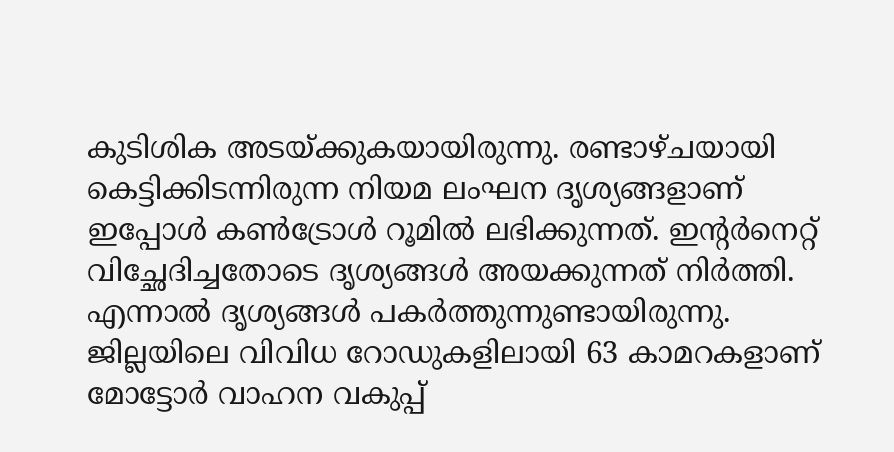കുടിശിക അടയ്ക്കുകയായിരുന്നു. രണ്ടാഴ്ചയായി കെട്ടിക്കിടന്നിരുന്ന നിയമ ലംഘന ദൃശ്യങ്ങളാണ് ഇപ്പോള്‍ കണ്‍ട്രോള്‍ റൂമില്‍ ലഭിക്കുന്നത്. ഇന്റര്‍നെറ്റ് വിച്ഛേദിച്ചതോടെ ദൃശ്യങ്ങള്‍ അയക്കുന്നത് നിര്‍ത്തി. എന്നാല്‍ ദൃശ്യങ്ങള്‍ പകര്‍ത്തുന്നുണ്ടായിരുന്നു. ജില്ലയിലെ വിവിധ റോഡുകളിലായി 63 കാമറകളാണ് മോട്ടോര്‍ വാഹന വകുപ്പ്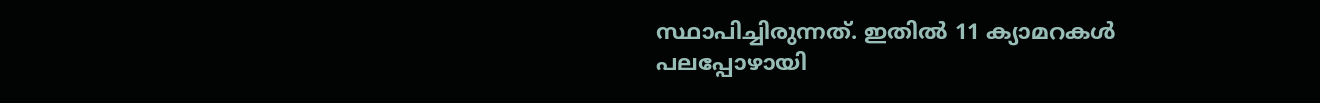സ്ഥാപിച്ചിരുന്നത്. ഇതില്‍ 11 ക്യാമറകള്‍ പലപ്പോഴായി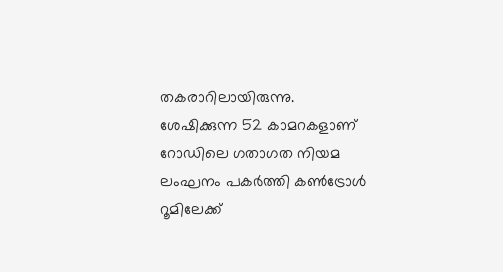തകരാറിലായിരുന്നു. ശേഷിക്കുന്ന 52 കാമറകളാണ് റോഡിലെ ഗതാഗത നിയമ ലംഘനം പകര്‍ത്തി കണ്‍ട്രോള്‍ റൂമിലേക്ക്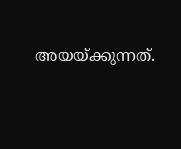അയയ്ക്കുന്നത്.